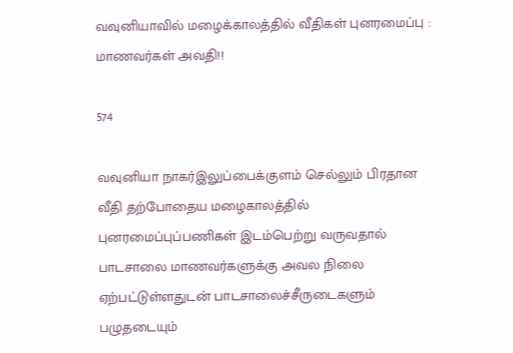வவுனியாவில் மழைக்காலத்தில் வீதிகள் புனரமைப்பு : மாணவர்கள் அவதி!!

574

வவுனியா நாகர்இலுப்பைக்குளம் செல்லும் பிரதான வீதி தற்போதைய மழைகாலத்தில் புனரமைப்புப்பணிகள் இடம்பெற்று வருவதால் பாடசாலை மாணவர்களுக்கு அவல நிலை ஏற்பட்டுள்ளதுடன் பாடசாலைச்சீருடைகளும் பழுதடையும்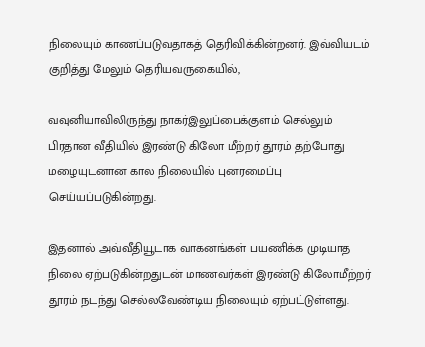நிலையும் காணப்படுவதாகத் தெரிவிக்கின்றனர். இவ்வியடம் குறித்து மேலும் தெரியவருகையில்,

வவுனியாவிலிருந்து நாகர்இலுப்பைக்குளம் செல்லும் பிரதான வீதியில் இரண்டு கிலோ மீற்றர் தூரம் தற்போது மழையுடனான கால நிலையில் புனரமைப்பு செய்யப்படுகின்றது.

இதனால் அவ்வீதியூடாக வாகனங்கள் பயணிக்க முடியாத நிலை ஏற்படுகின்றதுடன் மாணவர்கள் இரண்டு கிலோமீற்றர் தூரம் நடந்து செல்லவேண்டிய நிலையும் ஏற்பட்டுள்ளது.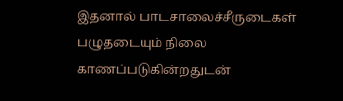இதனால் பாடசாலைச்சீருடைகள் பழுதடையும் நிலை காணப்படுகின்றதுடன்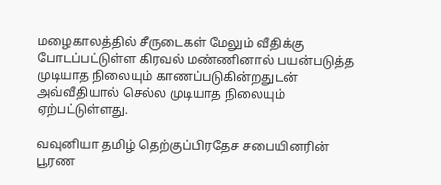மழைகாலத்தில் சீருடைகள் மேலும் வீதிக்கு போடப்பட்டுள்ள கிரவல் மண்ணினால் பயன்படுத்த முடியாத நிலையும் காணப்படுகின்றதுடன் அவ்வீதியால் செல்ல முடியாத நிலையும் ஏற்பட்டுள்ளது.

வவுனியா தமிழ் தெற்குப்பிரதேச சபையினரின் பூரண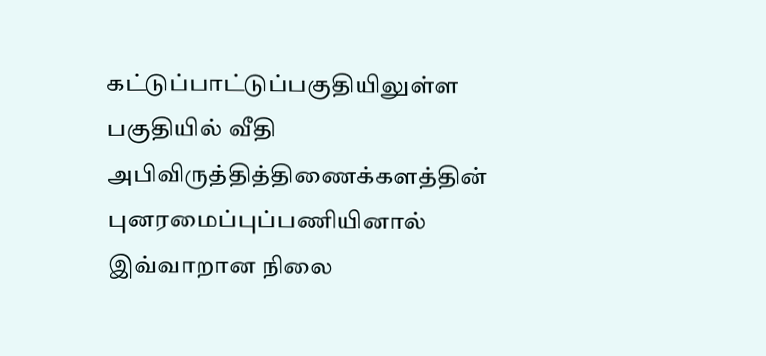கட்டுப்பாட்டுப்பகுதியிலுள்ள பகுதியில் வீதி அபிவிருத்தித்திணைக்களத்தின் புனரமைப்புப்பணியினால் இவ்வாறான நிலை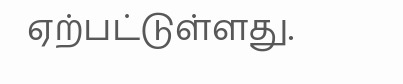ஏற்பட்டுள்ளது.